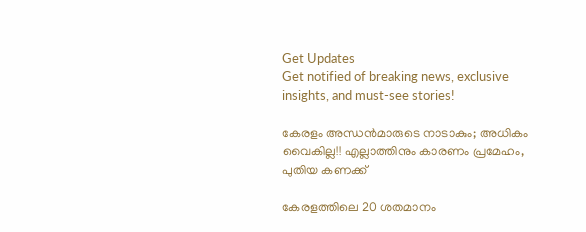Get Updates
Get notified of breaking news, exclusive insights, and must-see stories!

കേരളം അന്ധന്‍മാരുടെ നാടാകും; അധികം വൈകില്ല!! എല്ലാത്തിനും കാരണം പ്രമേഹം, പുതിയ കണക്ക്

കേരളത്തിലെ 20 ശതമാനം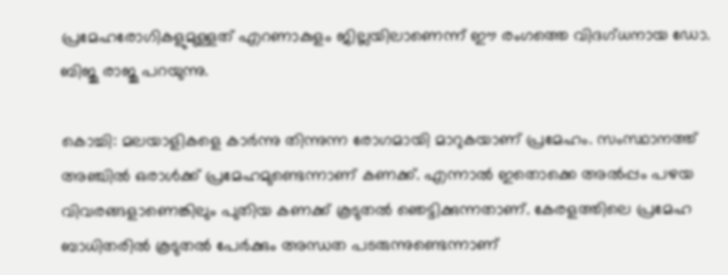പ്രമേഹരോഗികളുമുള്ളത് എറണാകുളം ജില്ലയിലാണെന്ന് ഈ രംഗത്തെ വിദഗ്ധനായ ഡോ. ബിജു രാജു പറയുന്നു.

കൊച്ചി: മലയാളികളെ കാര്‍ന്നു തിന്നുന്ന രോഗമായി മാറുകയാണ് പ്രമേഹം. സംസ്ഥാനത്ത് അഞ്ചില്‍ ഒരാള്‍ക്ക് പ്രമേഹമുണ്ടെന്നാണ് കണക്ക്. എന്നാല്‍ ഇതൊക്കെ അല്‍പ്പം പഴയ വിവരങ്ങളാണെങ്കിലും പുതിയ കണക്ക് കൂടുതല്‍ ഞെട്ടിക്കുന്നതാണ്. കേരളത്തിലെ പ്രമേഹ ബാധിതരില്‍ കൂടുതല്‍ പേര്‍ക്കും അന്ധത പടരുന്നുണ്ടെന്നാണ്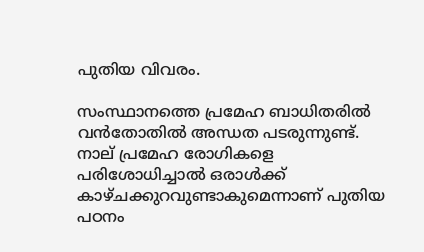പുതിയ വിവരം.

സംസ്ഥാനത്തെ പ്രമേഹ ബാധിതരില്‍ വന്‍തോതില്‍ അന്ധത പടരുന്നുണ്ട്. നാല് പ്രമേഹ രോഗികളെ പരിശോധിച്ചാല്‍ ഒരാള്‍ക്ക് കാഴ്ചക്കുറവുണ്ടാകുമെന്നാണ് പുതിയ പഠനം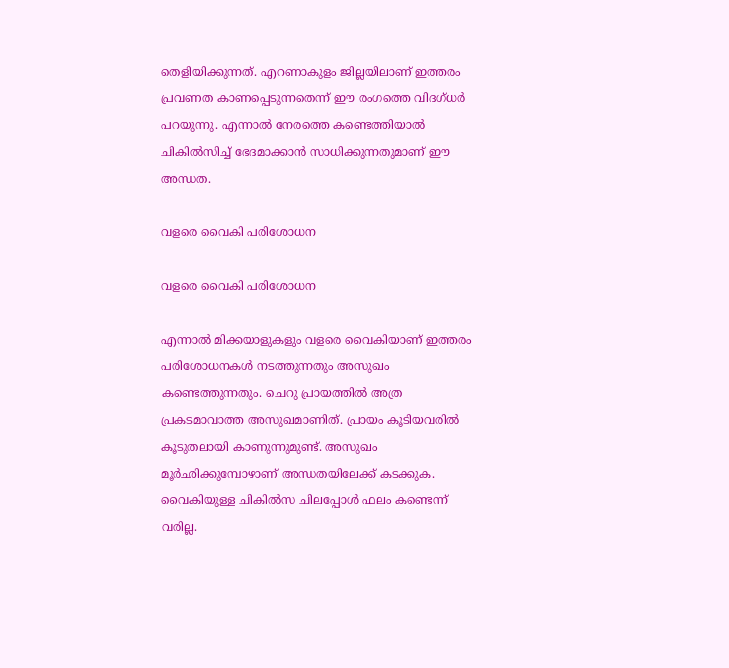തെളിയിക്കുന്നത്. എറണാകുളം ജില്ലയിലാണ് ഇത്തരം പ്രവണത കാണപ്പെടുന്നതെന്ന് ഈ രംഗത്തെ വിദഗ്ധര്‍ പറയുന്നു. എന്നാല്‍ നേരത്തെ കണ്ടെത്തിയാല്‍ ചികില്‍സിച്ച് ഭേദമാക്കാന്‍ സാധിക്കുന്നതുമാണ് ഈ അന്ധത.

വളരെ വൈകി പരിശോധന

വളരെ വൈകി പരിശോധന

എന്നാല്‍ മിക്കയാളുകളും വളരെ വൈകിയാണ് ഇത്തരം പരിശോധനകള്‍ നടത്തുന്നതും അസുഖം കണ്ടെത്തുന്നതും. ചെറു പ്രായത്തില്‍ അത്ര പ്രകടമാവാത്ത അസുഖമാണിത്. പ്രായം കൂടിയവരില്‍ കൂടുതലായി കാണുന്നുമുണ്ട്. അസുഖം മൂര്‍ഛിക്കുമ്പോഴാണ് അന്ധതയിലേക്ക് കടക്കുക. വൈകിയുള്ള ചികില്‍സ ചിലപ്പോള്‍ ഫലം കണ്ടെന്ന് വരില്ല.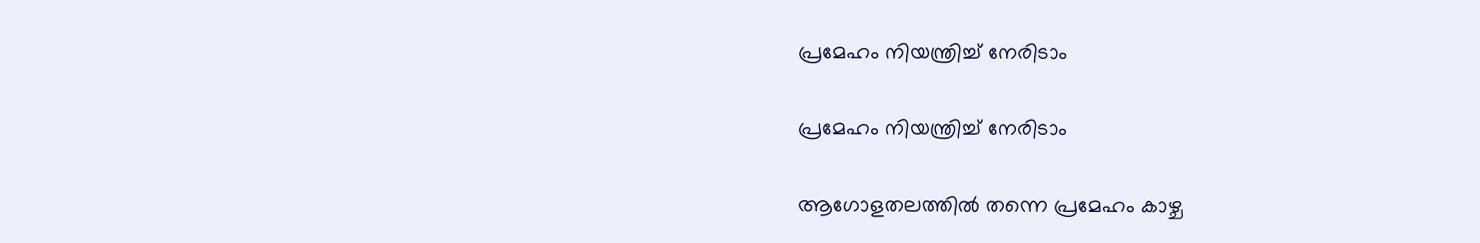പ്രമേഹം നിയന്ത്രിച്ച് നേരിടാം

പ്രമേഹം നിയന്ത്രിച്ച് നേരിടാം

ആഗോളതലത്തില്‍ തന്നെ പ്രമേഹം കാഴ്ച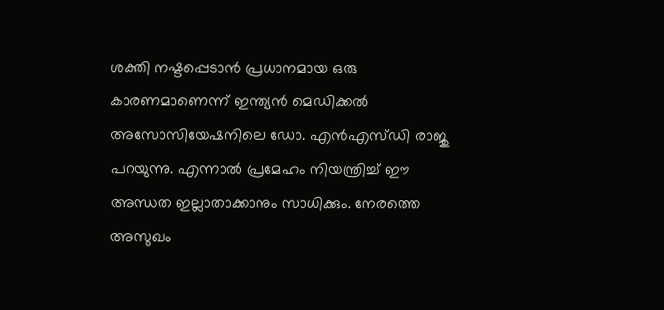ശക്തി നഷ്ടപ്പെടാന്‍ പ്രധാനമായ ഒരു കാരണമാണെന്ന് ഇന്ത്യന്‍ മെഡിക്കല്‍ അസോസിയേഷനിലെ ഡോ. എന്‍എസ്ഡി രാജു പറയുന്നു. എന്നാല്‍ പ്രമേഹം നിയന്ത്രിച്ച് ഈ അന്ധത ഇല്ലാതാക്കാനും സാധിക്കും. നേരത്തെ അസുഖം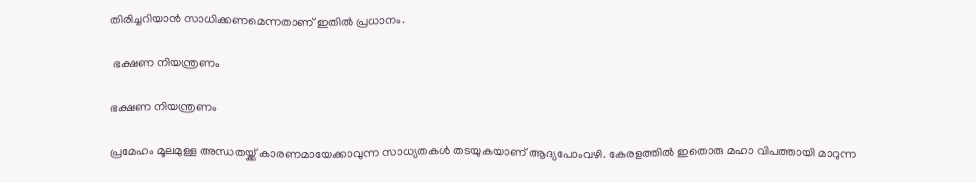തിരിച്ചറിയാന്‍ സാധിക്കണമെന്നതാണ് ഇതില്‍ പ്രധാനം.

 ഭക്ഷണ നിയന്ത്രണം

ഭക്ഷണ നിയന്ത്രണം

പ്രമേഹം മൂലമുള്ള അന്ധതയ്ക്ക് കാരണമായേക്കാവുന്ന സാധ്യതകള്‍ തടയുകയാണ് ആദ്യപോംവഴി. കേരളത്തില്‍ ഇതൊരു മഹാ വിപത്തായി മാറുന്ന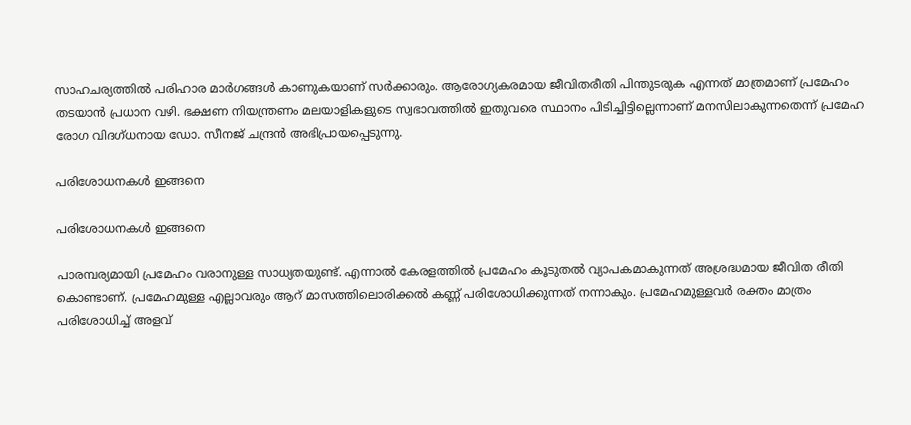സാഹചര്യത്തില്‍ പരിഹാര മാര്‍ഗങ്ങള്‍ കാണുകയാണ് സര്‍ക്കാരും. ആരോഗ്യകരമായ ജീവിതരീതി പിന്തുടരുക എന്നത് മാത്രമാണ് പ്രമേഹം തടയാന്‍ പ്രധാന വഴി. ഭക്ഷണ നിയന്ത്രണം മലയാളികളുടെ സ്വഭാവത്തില്‍ ഇതുവരെ സ്ഥാനം പിടിച്ചിട്ടില്ലെന്നാണ് മനസിലാകുന്നതെന്ന് പ്രമേഹ രോഗ വിദഗ്ധനായ ഡോ. സീനജ് ചന്ദ്രന്‍ അഭിപ്രായപ്പെടുന്നു.

പരിശോധനകള്‍ ഇങ്ങനെ

പരിശോധനകള്‍ ഇങ്ങനെ

പാരമ്പര്യമായി പ്രമേഹം വരാനുള്ള സാധ്യതയുണ്ട്. എന്നാല്‍ കേരളത്തില്‍ പ്രമേഹം കൂടുതല്‍ വ്യാപകമാകുന്നത് അശ്രദ്ധമായ ജീവിത രീതി കൊണ്ടാണ്. പ്രമേഹമുള്ള എല്ലാവരും ആറ് മാസത്തിലൊരിക്കല്‍ കണ്ണ് പരിശോധിക്കുന്നത് നന്നാകും. പ്രമേഹമുള്ളവര്‍ രക്തം മാത്രം പരിശോധിച്ച് അളവ്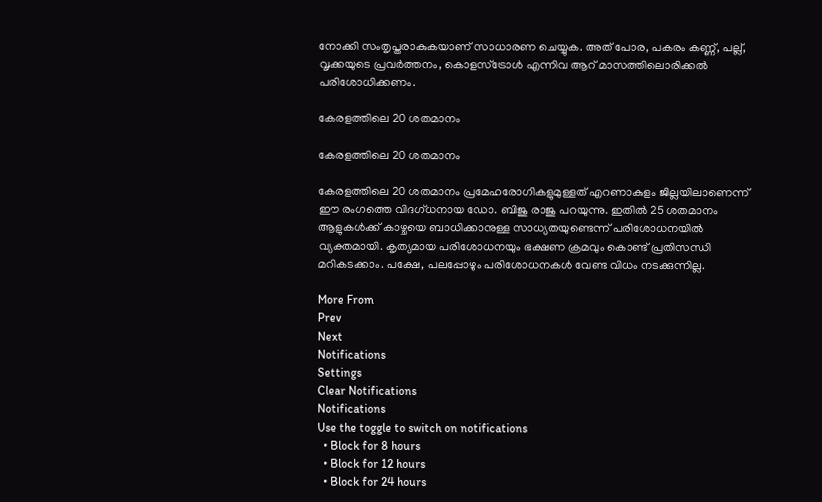നോക്കി സംതൃപ്തരാകുകയാണ് സാധാരണ ചെയ്യുക. അത് പോര, പകരം കണ്ണ്, പല്ല്, വൃക്കയുടെ പ്രവര്‍ത്തനം, കൊളസ്‌ട്രോള്‍ എന്നിവ ആറ് മാസത്തിലൊരിക്കല്‍ പരിശോധിക്കണം.

കേരളത്തിലെ 20 ശതമാനം

കേരളത്തിലെ 20 ശതമാനം

കേരളത്തിലെ 20 ശതമാനം പ്രമേഹരോഗികളുമുള്ളത് എറണാകുളം ജില്ലയിലാണെന്ന് ഈ രംഗത്തെ വിദഗ്ധനായ ഡോ. ബിജു രാജു പറയുന്നു. ഇതില്‍ 25 ശതമാനം ആളുകള്‍ക്ക് കാഴ്ചയെ ബാധിക്കാനുള്ള സാധ്യതയുണ്ടെന്ന് പരിശോധനയില്‍ വ്യക്തമായി. കൃത്യമായ പരിശോധനയും ഭക്ഷണ ക്രമവും കൊണ്ട് പ്രതിസന്ധി മറികടക്കാം. പക്ഷേ, പലപ്പോഴും പരിശോധനകള്‍ വേണ്ട വിധം നടക്കുന്നില്ല.

More From
Prev
Next
Notifications
Settings
Clear Notifications
Notifications
Use the toggle to switch on notifications
  • Block for 8 hours
  • Block for 12 hours
  • Block for 24 hours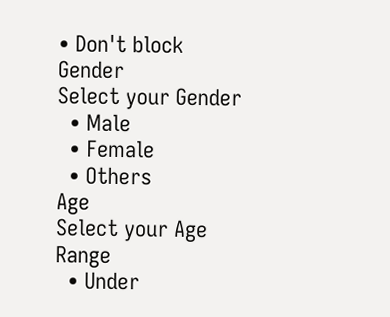• Don't block
Gender
Select your Gender
  • Male
  • Female
  • Others
Age
Select your Age Range
  • Under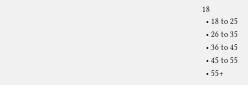18
  • 18 to 25
  • 26 to 35
  • 36 to 45
  • 45 to 55
  • 55+